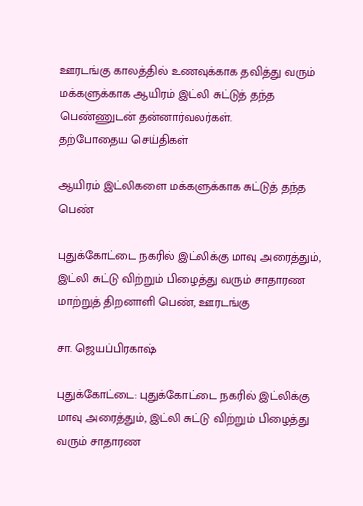ஊரடங்கு காலத்தில் உணவுக்காக தவித்து வரும் மக்களுக்காக ஆயிரம் இட்லி சுட்டுத் தந்த பெண்ணுடன் தன்னார்வலர்கள்.
தற்போதைய செய்திகள்

ஆயிரம் இட்லிகளை மக்களுக்காக சுட்டுத் தந்த பெண்

புதுக்கோட்டை நகரில் இட்லிக்கு மாவு அரைத்தும், இட்லி சுட்டு விற்றும் பிழைத்து வரும் சாதாரண மாற்றுத் திறனாளி பெண், ஊரடங்கு

சா. ஜெயப்பிரகாஷ்

புதுக்கோட்டை: புதுக்கோட்டை நகரில் இட்லிக்கு மாவு அரைத்தும், இட்லி சுட்டு விற்றும் பிழைத்து வரும் சாதாரண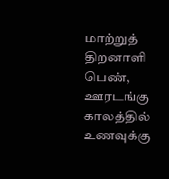மாற்றுத் திறனாளி பெண், ஊரடங்கு காலத்தில் உணவுக்கு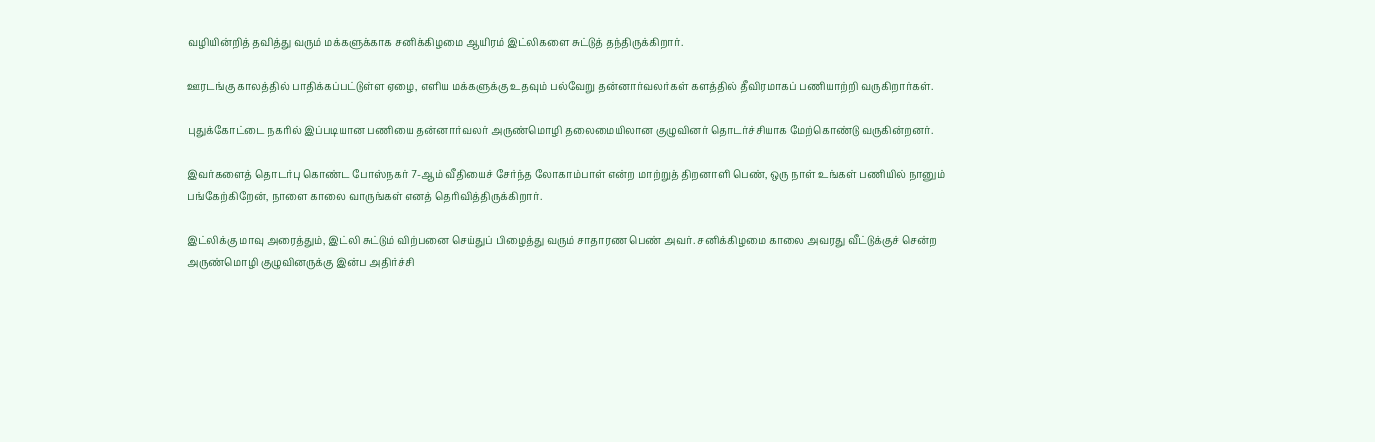வழியின்றித் தவித்து வரும் மக்களுக்காக சனிக்கிழமை ஆயிரம் இட்லிகளை சுட்டுத் தந்திருக்கிறார்.

ஊரடங்கு காலத்தில் பாதிக்கப்பட்டுள்ள ஏழை, எளிய மக்களுக்கு உதவும் பல்வேறு தன்னார்வலர்கள் களத்தில் தீவிரமாகப் பணியாற்றி வருகிறார்கள்.

புதுக்கோட்டை நகரில் இப்படியான பணியை தன்னார்வலர் அருண்மொழி தலைமையிலான குழுவினர் தொடர்ச்சியாக மேற்கொண்டு வருகின்றனர்.

இவர்களைத் தொடர்பு கொண்ட போஸ்நகர் 7-ஆம் வீதியைச் சேர்ந்த லோகாம்பாள் என்ற மாற்றுத் திறனாளி பெண், ஒரு நாள் உங்கள் பணியில் நானும் பங்கேற்கிறேன், நாளை காலை வாருங்கள் எனத் தெரிவித்திருக்கிறார்.

இட்லிக்கு மாவு அரைத்தும், இட்லி சுட்டும் விற்பனை செய்துப் பிழைத்து வரும் சாதாரண பெண் அவர். சனிக்கிழமை காலை அவரது வீட்டுக்குச் சென்ற அருண்மொழி குழுவினருக்கு இன்ப அதிர்ச்சி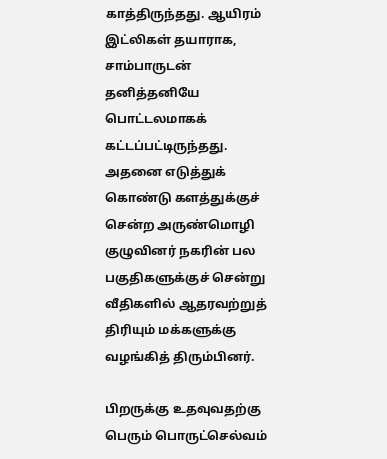காத்திருந்தது. ஆயிரம் இட்லிகள் தயாராக, சாம்பாருடன் தனித்தனியே பொட்டலமாகக் கட்டப்பட்டிருந்தது. அதனை எடுத்துக் கொண்டு களத்துக்குச் சென்ற அருண்மொழி குழுவினர் நகரின் பல பகுதிகளுக்குச் சென்று வீதிகளில் ஆதரவற்றுத் திரியும் மக்களுக்கு வழங்கித் திரும்பினர்.

பிறருக்கு உதவுவதற்கு பெரும் பொருட்செல்வம்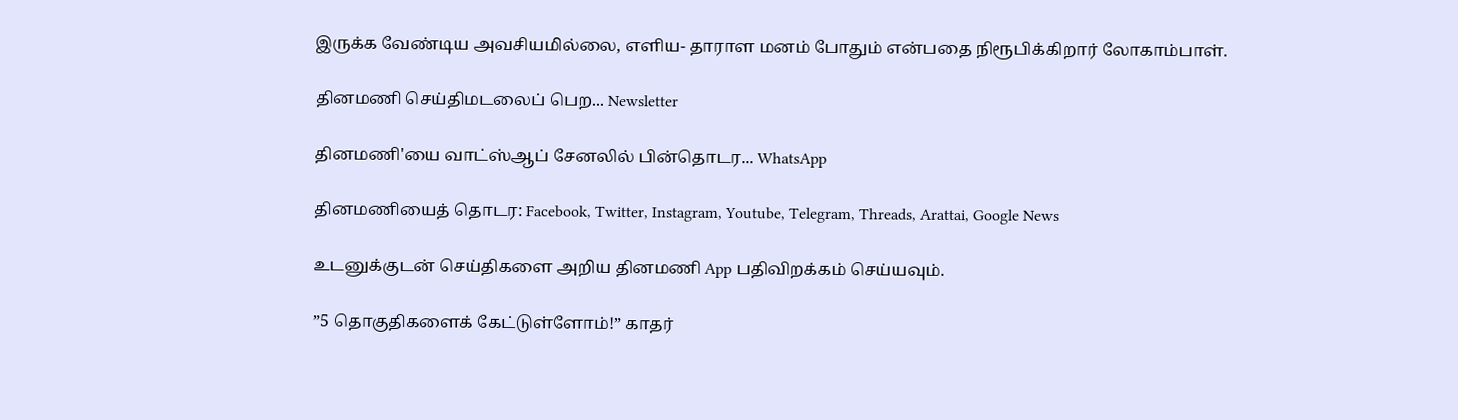இருக்க வேண்டிய அவசியமில்லை, எளிய- தாராள மனம் போதும் என்பதை நிரூபிக்கிறார் லோகாம்பாள்.

தினமணி செய்திமடலைப் பெற... Newsletter

தினமணி'யை வாட்ஸ்ஆப் சேனலில் பின்தொடர... WhatsApp

தினமணியைத் தொடர: Facebook, Twitter, Instagram, Youtube, Telegram, Threads, Arattai, Google News

உடனுக்குடன் செய்திகளை அறிய தினமணி App பதிவிறக்கம் செய்யவும்.

”5 தொகுதிகளைக் கேட்டுள்ளோம்!” காதர்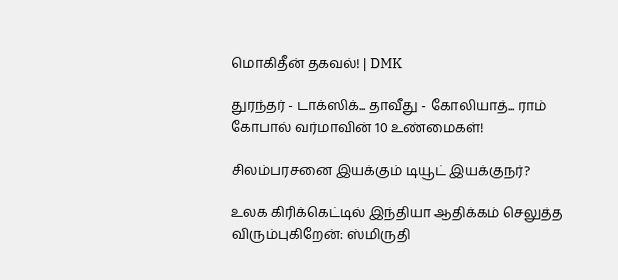மொகிதீன் தகவல்! | DMK

துரந்தர் - டாக்ஸிக்... தாவீது - கோலியாத்... ராம் கோபால் வர்மாவின் 10 உண்மைகள்!

சிலம்பரசனை இயக்கும் டியூட் இயக்குநர்?

உலக கிரிக்கெட்டில் இந்தியா ஆதிக்கம் செலுத்த விரும்புகிறேன்: ஸ்மிருதி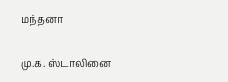மந்தனா

மு.க. ஸ்டாலினை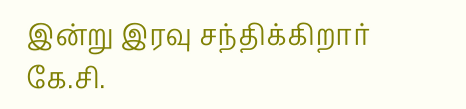இன்று இரவு சந்திக்கிறார் கே.சி.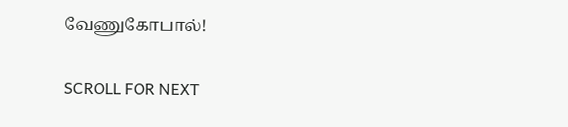வேணுகோபால்!

SCROLL FOR NEXT